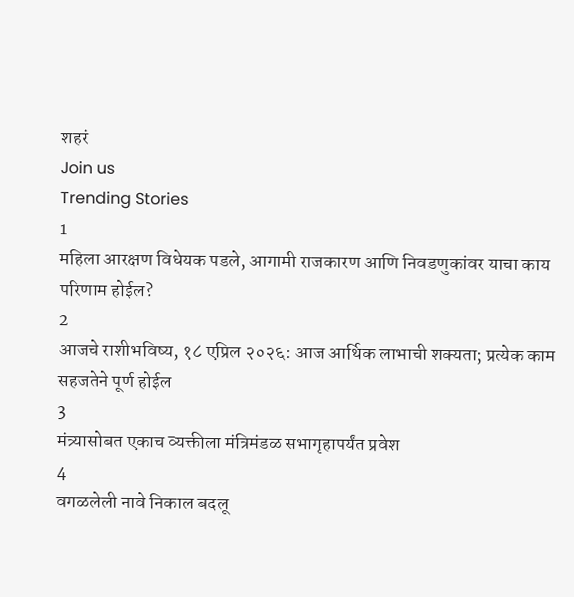शहरं
Join us
Trending Stories
1
महिला आरक्षण विधेयक पडले, आगामी राजकारण आणि निवडणुकांवर याचा काय परिणाम होईल?
2
आजचे राशीभविष्य, १८ एप्रिल २०२६: आज आर्थिक लाभाची शक्यता; प्रत्येक काम सहजतेने पूर्ण होईल
3
मंत्र्यासोबत एकाच व्यक्तीला मंत्रिमंडळ सभागृहापर्यंत प्रवेश
4
वगळलेली नावे निकाल बदलू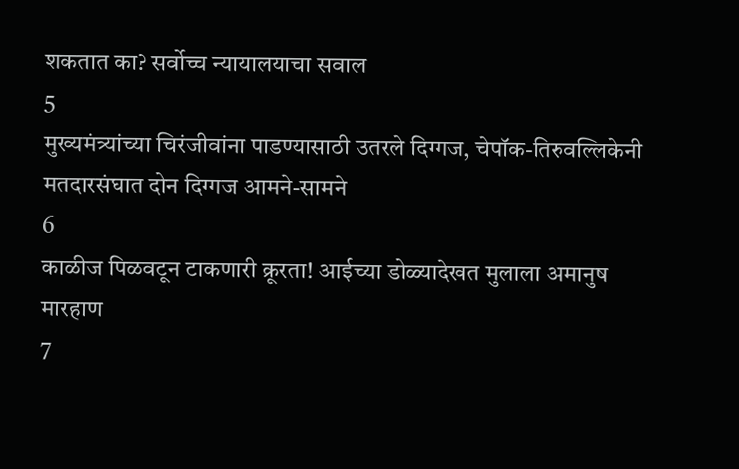शकतात का? सर्वोच्च न्यायालयाचा सवाल
5
मुख्यमंत्र्यांच्या चिरंजीवांना पाडण्यासाठी उतरले दिग्गज, चेपॉक-तिरुवल्लिकेनी मतदारसंघात दोन दिग्गज आमने-सामने
6
काळीज पिळवटून टाकणारी क्रूरता! आईच्या डोळ्यादेखत मुलाला अमानुष मारहाण
7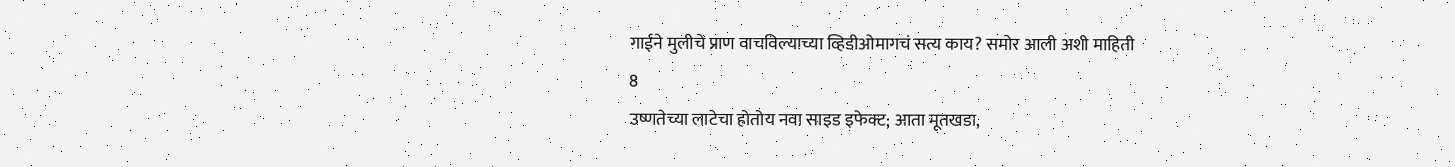गाईने मुलीचे प्राण वाचविल्याच्या व्हिडीओमागचं सत्य काय? समोर आली अशी माहिती
8
उष्णतेच्या लाटेचा होतोय नवा साइड इफेक्ट; आता मूतखडा,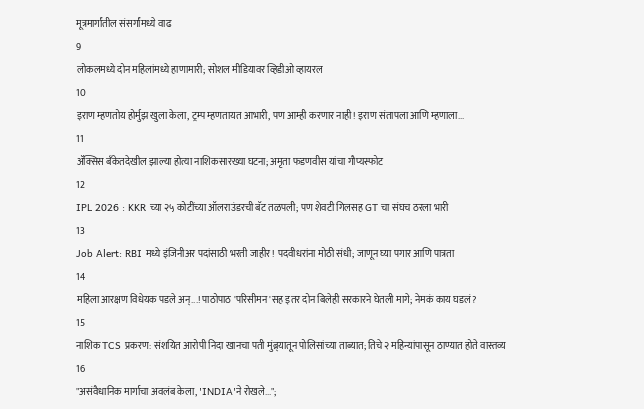मूत्रमार्गांतील संसर्गांमध्ये वाढ
9
लोकलमध्ये दोन महिलांमध्ये हाणामारी; सोशल मीडियावर व्हिडीओ व्हायरल
10
इराण म्हणतोय होर्मुझ खुला केला, ट्रम्प म्हणतायत आभारी, पण आम्ही करणार नाही! इराण संतापला आणि म्हणाला...
11
ॲक्सिस बँकेतदेखील झाल्या होत्या नाशिकसारख्या घटना; अमृता फडणवीस यांचा गौप्यस्फोट
12
IPL 2026 : KKR च्या २५ कोटींच्या ऑलराउंडरची बॅट तळपली; पण शेवटी गिलसह GT चा संघच ठरला भारी
13
Job Alert: RBI मध्ये इंजिनीअर पदांसाठी भरती जाहीर! पदवीधरांना मोठी संधी; जाणून घ्या पगार आणि पात्रता
14
महिला आरक्षण विधेयक पडले अन्...! पाठोपाठ 'परिसीमन'सह इतर दोन बिलेही सरकारने घेतली मागे; नेमकं काय घडलं?
15
नाशिक TCS प्रकरण: संशयित आरोपी निदा खानचा पती मुंब्र्यातून पोलिसांच्या ताब्यात; तिचे २ महिन्यांपासून ठाण्यात होते वास्तव्य
16
"असंवैधानिक मार्गाचा अवलंब केला, 'INDIA'ने रोखले...";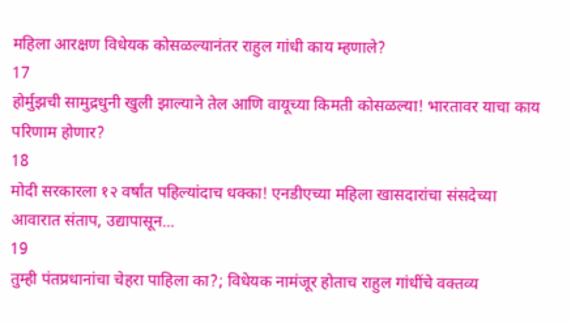महिला आरक्षण विधेयक कोसळल्यानंतर राहुल गांधी काय म्हणाले?
17
होर्मुझची सामुद्रधुनी खुली झाल्याने तेल आणि वायूच्या किमती कोसळल्या! भारतावर याचा काय परिणाम होणार?
18
मोदी सरकारला १२ वर्षांत पहिल्यांदाच धक्का! एनडीएच्या महिला खासदारांचा संसदेच्या आवारात संताप, उद्यापासून...
19
तुम्ही पंतप्रधानांचा चेहरा पाहिला का?; विधेयक नामंजूर होताच राहुल गांधींचे वक्तव्य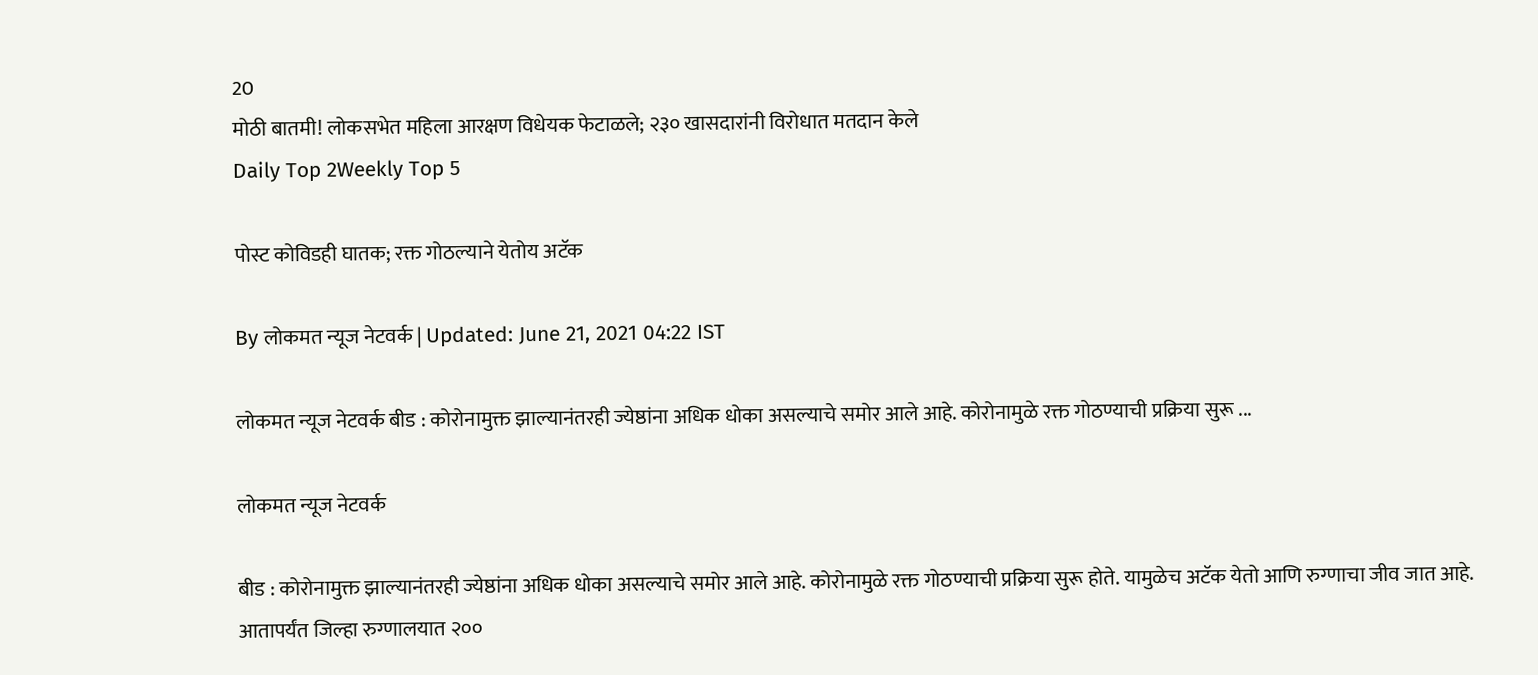20
मोठी बातमी! लोकसभेत महिला आरक्षण विधेयक फेटाळले; २३० खासदारांनी विरोधात मतदान केले
Daily Top 2Weekly Top 5

पोस्ट कोविडही घातक; रक्त गोठल्याने येतोय अटॅक

By लोकमत न्यूज नेटवर्क | Updated: June 21, 2021 04:22 IST

लोकमत न्यूज नेटवर्क बीड : कोरोनामुक्त झाल्यानंतरही ज्येष्ठांना अधिक धोका असल्याचे समोर आले आहे. कोरोनामुळे रक्त गोठण्याची प्रक्रिया सुरू ...

लोकमत न्यूज नेटवर्क

बीड : कोरोनामुक्त झाल्यानंतरही ज्येष्ठांना अधिक धोका असल्याचे समोर आले आहे. कोरोनामुळे रक्त गोठण्याची प्रक्रिया सुरू होते. यामुळेच अटॅक येतो आणि रुग्णाचा जीव जात आहे. आतापर्यंत जिल्हा रुग्णालयात २००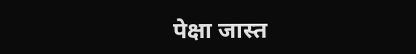पेक्षा जास्त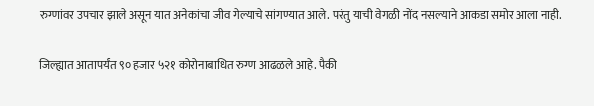रुग्णांवर उपचार झाले असून यात अनेकांचा जीव गेल्याचे सांगण्यात आले. परंतु याची वेगळी नोंद नसल्याने आकडा समोर आला नाही.

जिल्ह्यात आतापर्यंत ९० हजार ५२१ कोरोनाबाधित रुग्ण आढळले आहे. पैकी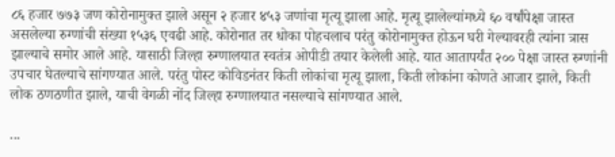८६ हजार ७७३ जण कोरोनामुक्त झाले असून २ हजार ४५३ जणांचा मृत्यू झाला आहे. मृत्यू झालेल्यांमध्ये ६० वर्षांपेक्षा जास्त असलेल्या रुग्णांची संख्या १५३६ एवढी आहे. कोरोनात तर धोका पोहचलाच परंतु कोरोनामुक्त होऊन घरी गेल्यावरही त्यांना त्रास झाल्याचे समोर आले आहे. यासाठी जिल्हा रुग्णालयात स्वतंत्र ओपीडी तयार केलेली आहे. यात आतापर्यंत २०० पेक्षा जास्त रुग्णांनी उपचार घेतल्याचे सांगण्यात आले. परंतु पोस्ट कोविडनंतर किती लोकांचा मृत्यू झाला, किती लोकांना कोणते आजार झाले, किती लोक ठणठणीत झाले, याची वेगळी नोंद जिल्हा रुग्णालयात नसल्याचे सांगण्यात आले.

...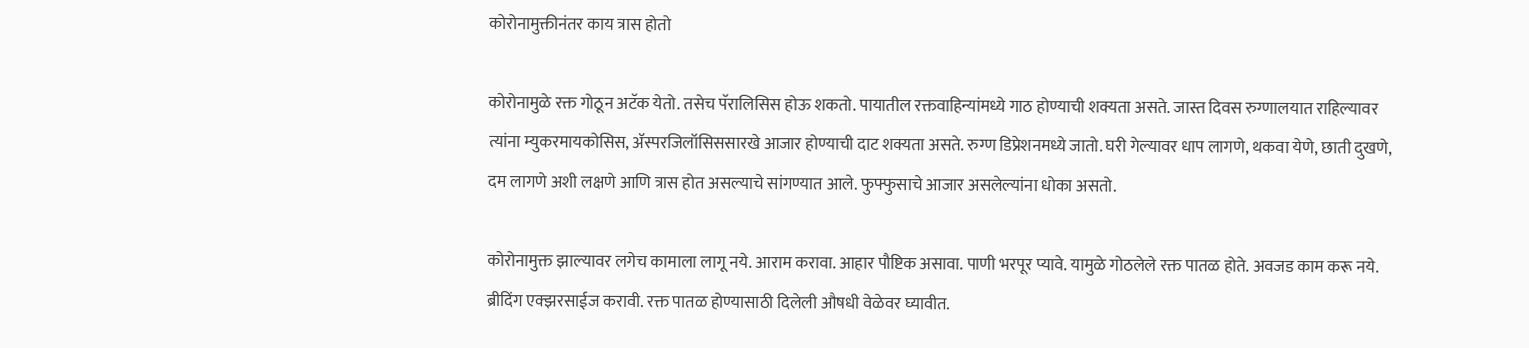कोरोनामुक्तीनंतर काय त्रास होतो

कोरोनामुळे रक्त गोठून अटॅक येतो. तसेच पॅरालिसिस होऊ शकतो. पायातील रक्तवाहिन्यांमध्ये गाठ होण्याची शक्यता असते. जास्त दिवस रुग्णालयात राहिल्यावर त्यांना म्युकरमायकोसिस, ॲस्परजिलॉसिससारखे आजार होण्याची दाट शक्यता असते. रुग्ण डिप्रेशनमध्ये जातो. घरी गेल्यावर धाप लागणे, थकवा येणे, छाती दुखणे, दम लागणे अशी लक्षणे आणि त्रास होत असल्याचे सांगण्यात आले. फुफ्फुसाचे आजार असलेल्यांना धोका असतो.

कोरोनामुक्त झाल्यावर लगेच कामाला लागू नये. आराम करावा. आहार पौष्टिक असावा. पाणी भरपूर प्यावे. यामुळे गोठलेले रक्त पातळ होते. अवजड काम करू नये. ब्रीदिंग एक्झरसाईज करावी. रक्त पातळ होण्यासाठी दिलेली औषधी वेळेवर घ्यावीत.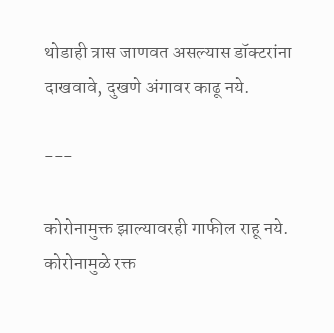थोडाही त्रास जाणवत असल्यास डॉक्टरांना दाखवावे, दुखणे अंगावर काढू नये.

---

कोरोनामुक्त झाल्यावरही गाफील राहू नये. कोरोनामुळे रक्त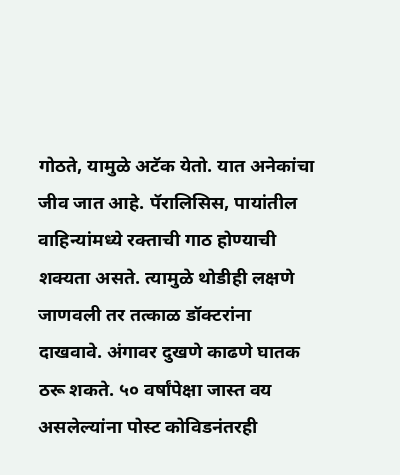गोठते, यामुळे अटॅक येतो. यात अनेकांचा जीव जात आहे. पॅरालिसिस, पायांतील वाहिन्यांमध्ये रक्ताची गाठ होण्याची शक्यता असते. त्यामुळे थोडीही लक्षणे जाणवली तर तत्काळ डॉक्टरांना दाखवावे. अंगावर दुखणे काढणे घातक ठरू शकते. ५० वर्षांपेक्षा जास्त वय असलेल्यांना पोस्ट कोविडनंतरही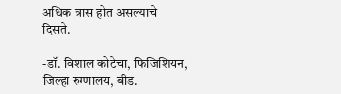अधिक त्रास होत असल्याचे दिसते.

-डॉ. विशाल कोटेचा, फिजिशियन, जिल्हा रुग्णालय, बीड.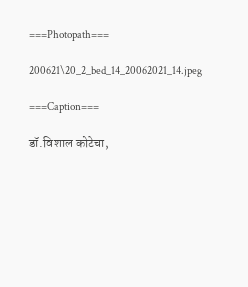===Photopath===

200621\20_2_bed_14_20062021_14.jpeg

===Caption===

डॉ.विशाल कोटेचा,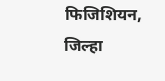फिजिशियन, जिल्हा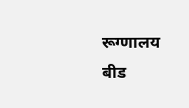रूग्णालय बीड